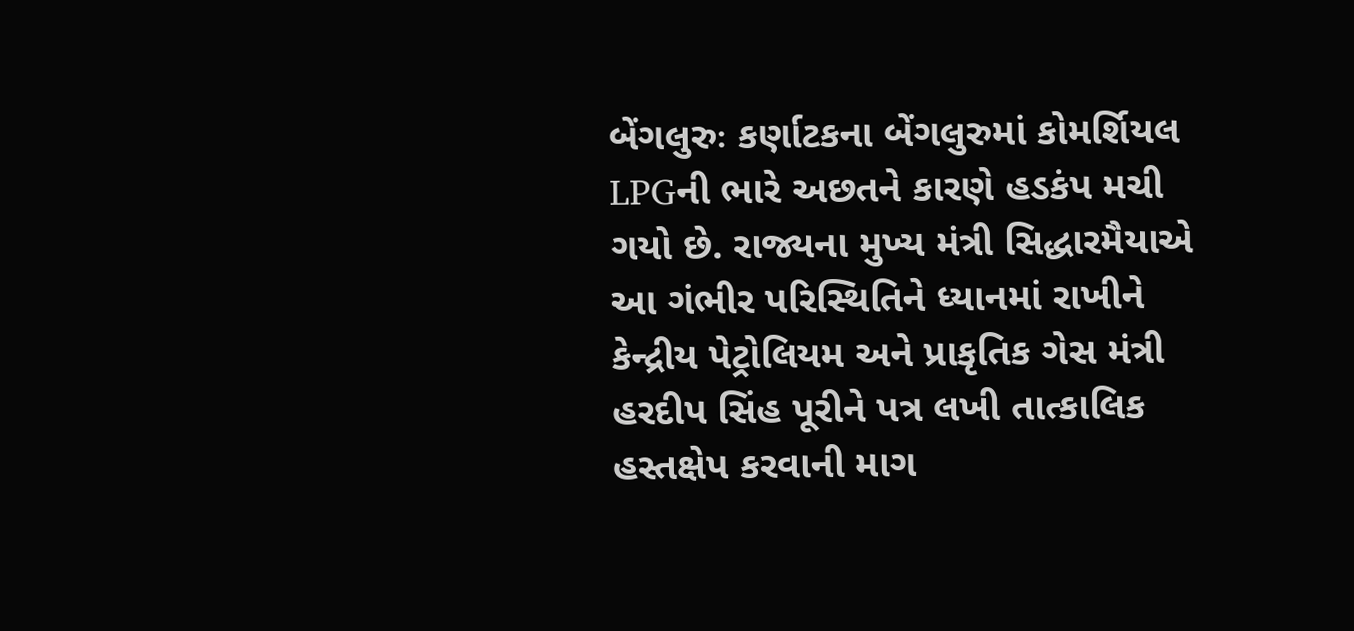બેંગલુરુઃ કર્ણાટકના બેંગલુરુમાં કોમર્શિયલ LPGની ભારે અછતને કારણે હડકંપ મચી ગયો છે. રાજ્યના મુખ્ય મંત્રી સિદ્ધારમૈયાએ આ ગંભીર પરિસ્થિતિને ધ્યાનમાં રાખીને કેન્દ્રીય પેટ્રોલિયમ અને પ્રાકૃતિક ગેસ મંત્રી હરદીપ સિંહ પૂરીને પત્ર લખી તાત્કાલિક હસ્તક્ષેપ કરવાની માગ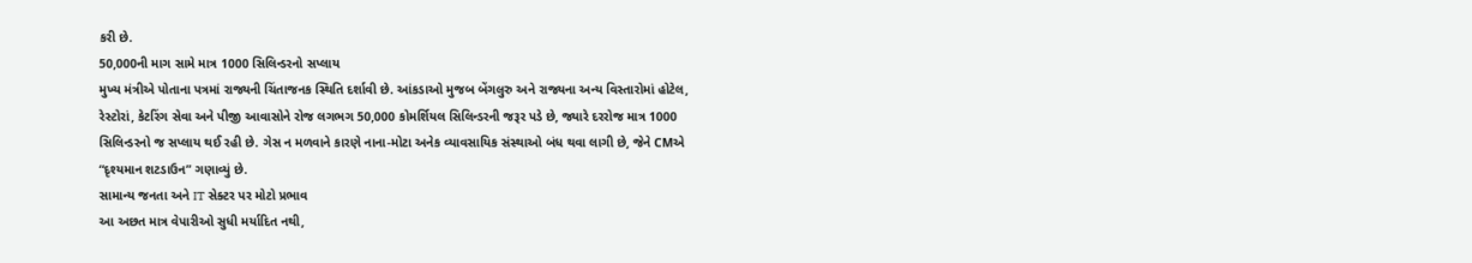કરી છે.
50,000ની માગ સામે માત્ર 1000 સિલિન્ડરનો સપ્લાય
મુખ્ય મંત્રીએ પોતાના પત્રમાં રાજ્યની ચિંતાજનક સ્થિતિ દર્શાવી છે. આંકડાઓ મુજબ બેંગલુરુ અને રાજ્યના અન્ય વિસ્તારોમાં હોટેલ, રેસ્ટોરાં, કેટરિંગ સેવા અને પીજી આવાસોને રોજ લગભગ 50,000 કોમર્શિયલ સિલિન્ડરની જરૂર પડે છે, જ્યારે દરરોજ માત્ર 1000 સિલિન્ડરનો જ સપ્લાય થઈ રહી છે. ગેસ ન મળવાને કારણે નાના-મોટા અનેક વ્યાવસાયિક સંસ્થાઓ બંધ થવા લાગી છે, જેને CMએ “દૃશ્યમાન શટડાઉન” ગણાવ્યું છે.
સામાન્ય જનતા અને IT સેક્ટર પર મોટો પ્રભાવ
આ અછત માત્ર વેપારીઓ સુધી મર્યાદિત નથી,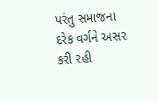પરંતુ સમાજના દરેક વર્ગને અસર કરી રહી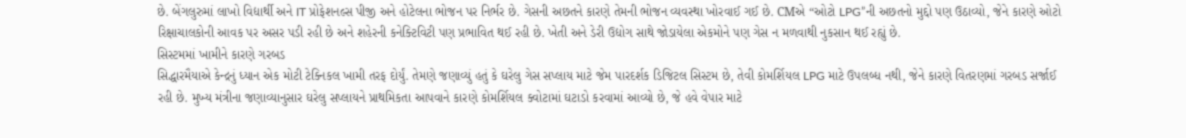છે. બેંગલુરુમાં લાખો વિદ્યાર્થી અને IT પ્રોફેશનલ્સ પીજી અને હોટેલના ભોજન પર નિર્ભર છે. ગેસની અછતને કારણે તેમની ભોજન વ્યવસ્થા ખોરવાઈ ગઈ છે. CMએ “ઓટો LPG”ની અછતનો મુદ્દો પણ ઉઠાવ્યો, જેને કારણે ઓટો રિક્ષાચાલકોની આવક પર અસર પડી રહી છે અને શહેરની કનેક્ટિવિટી પણ પ્રભાવિત થઈ રહી છે. ખેતી અને ડેરી ઉદ્યોગ સાથે જોડાયેલા એકમોને પણ ગેસ ન મળવાથી નુકસાન થઈ રહ્યું છે.
સિસ્ટમમાં ખામીને કારણે ગરબડ
સિદ્ધારમૈયાએ કેન્દ્રનું ધ્યાન એક મોટી ટેક્નિકલ ખામી તરફ દોર્યું. તેમણે જણાવ્યું હતું કે ઘરેલુ ગેસ સપ્લાય માટે જેમ પારદર્શક ડિજિટલ સિસ્ટમ છે, તેવી કોમર્શિયલ LPG માટે ઉપલબ્ધ નથી, જેને કારણે વિતરણમાં ગરબડ સર્જાઈ રહી છે. મુખ્ય મંત્રીના જણાવ્યાનુસાર ઘરેલુ સપ્લાયને પ્રાથમિકતા આપવાને કારણે કોમર્શિયલ ક્વોટામાં ઘટાડો કરવામાં આવ્યો છે, જે હવે વેપાર માટે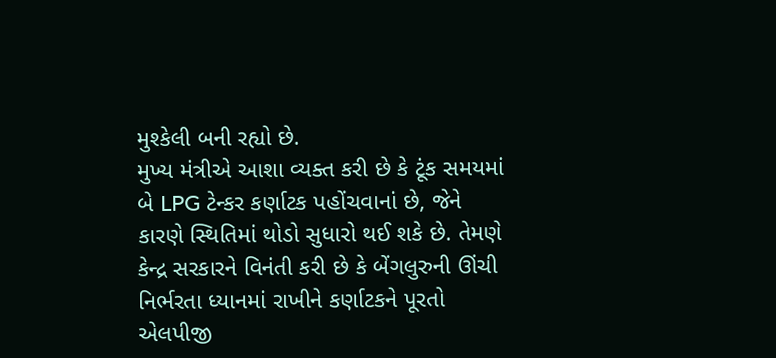મુશ્કેલી બની રહ્યો છે.
મુખ્ય મંત્રીએ આશા વ્યક્ત કરી છે કે ટૂંક સમયમાં બે LPG ટેન્કર કર્ણાટક પહોંચવાનાં છે, જેને કારણે સ્થિતિમાં થોડો સુધારો થઈ શકે છે. તેમણે કેન્દ્ર સરકારને વિનંતી કરી છે કે બેંગલુરુની ઊંચી નિર્ભરતા ધ્યાનમાં રાખીને કર્ણાટકને પૂરતો એલપીજી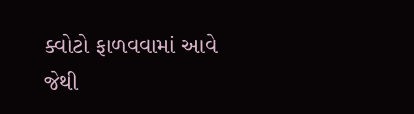ક્વોટો ફાળવવામાં આવે જેથી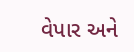વેપાર અને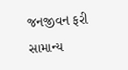જનજીવન ફરી સામાન્ય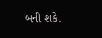બની શકે.